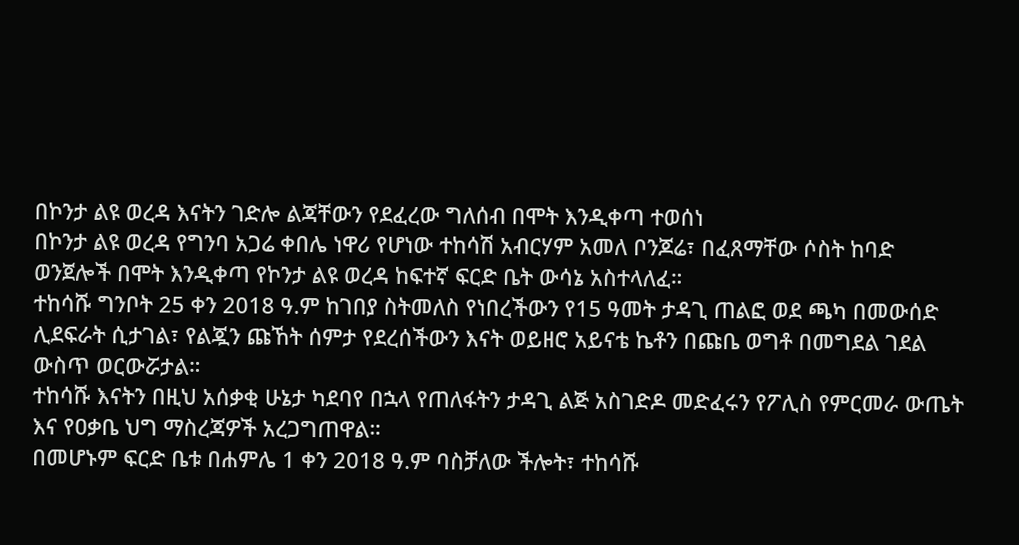በኮንታ ልዩ ወረዳ እናትን ገድሎ ልጃቸውን የደፈረው ግለሰብ በሞት እንዲቀጣ ተወሰነ
በኮንታ ልዩ ወረዳ የግንባ አጋሬ ቀበሌ ነዋሪ የሆነው ተከሳሽ አብርሃም አመለ ቦንጆሬ፣ በፈጸማቸው ሶስት ከባድ ወንጀሎች በሞት እንዲቀጣ የኮንታ ልዩ ወረዳ ከፍተኛ ፍርድ ቤት ውሳኔ አስተላለፈ።
ተከሳሹ ግንቦት 25 ቀን 2018 ዓ.ም ከገበያ ስትመለስ የነበረችውን የ15 ዓመት ታዳጊ ጠልፎ ወደ ጫካ በመውሰድ ሊደፍራት ሲታገል፣ የልጇን ጩኸት ሰምታ የደረሰችውን እናት ወይዘሮ አይናቴ ኬቶን በጩቤ ወግቶ በመግደል ገደል ውስጥ ወርውሯታል።
ተከሳሹ እናትን በዚህ አሰቃቂ ሁኔታ ካደባየ በኋላ የጠለፋትን ታዳጊ ልጅ አስገድዶ መድፈሩን የፖሊስ የምርመራ ውጤት እና የዐቃቤ ህግ ማስረጃዎች አረጋግጠዋል።
በመሆኑም ፍርድ ቤቱ በሐምሌ 1 ቀን 2018 ዓ.ም ባስቻለው ችሎት፣ ተከሳሹ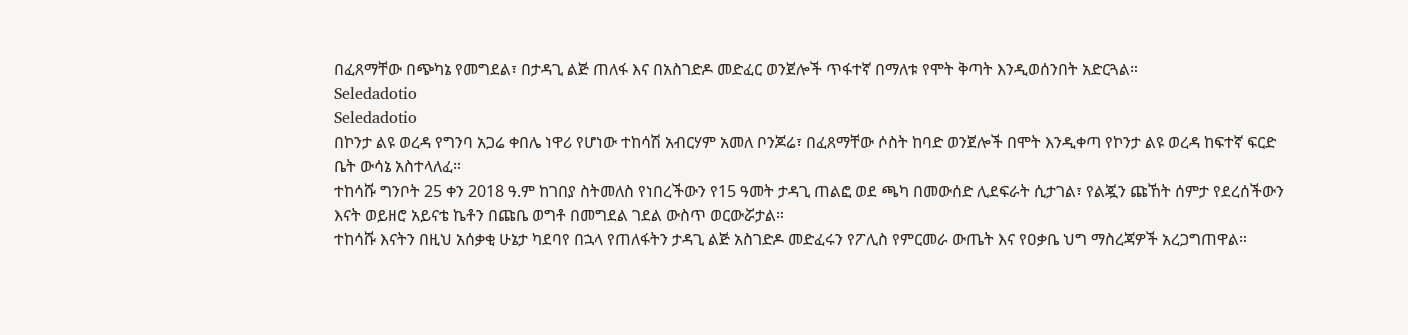በፈጸማቸው በጭካኔ የመግደል፣ በታዳጊ ልጅ ጠለፋ እና በአስገድዶ መድፈር ወንጀሎች ጥፋተኛ በማለቱ የሞት ቅጣት እንዲወሰንበት አድርጓል።
Seledadotio
Seledadotio
በኮንታ ልዩ ወረዳ የግንባ አጋሬ ቀበሌ ነዋሪ የሆነው ተከሳሽ አብርሃም አመለ ቦንጆሬ፣ በፈጸማቸው ሶስት ከባድ ወንጀሎች በሞት እንዲቀጣ የኮንታ ልዩ ወረዳ ከፍተኛ ፍርድ ቤት ውሳኔ አስተላለፈ።
ተከሳሹ ግንቦት 25 ቀን 2018 ዓ.ም ከገበያ ስትመለስ የነበረችውን የ15 ዓመት ታዳጊ ጠልፎ ወደ ጫካ በመውሰድ ሊደፍራት ሲታገል፣ የልጇን ጩኸት ሰምታ የደረሰችውን እናት ወይዘሮ አይናቴ ኬቶን በጩቤ ወግቶ በመግደል ገደል ውስጥ ወርውሯታል።
ተከሳሹ እናትን በዚህ አሰቃቂ ሁኔታ ካደባየ በኋላ የጠለፋትን ታዳጊ ልጅ አስገድዶ መድፈሩን የፖሊስ የምርመራ ውጤት እና የዐቃቤ ህግ ማስረጃዎች አረጋግጠዋል።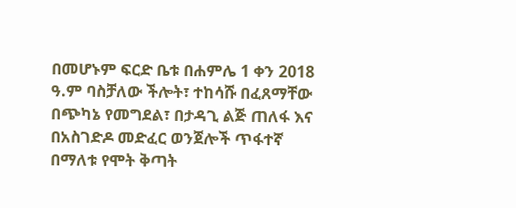በመሆኑም ፍርድ ቤቱ በሐምሌ 1 ቀን 2018 ዓ.ም ባስቻለው ችሎት፣ ተከሳሹ በፈጸማቸው በጭካኔ የመግደል፣ በታዳጊ ልጅ ጠለፋ እና በአስገድዶ መድፈር ወንጀሎች ጥፋተኛ በማለቱ የሞት ቅጣት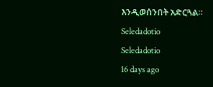እንዲወሰንበት አድርጓል።
Seledadotio
Seledadotio
16 days ago